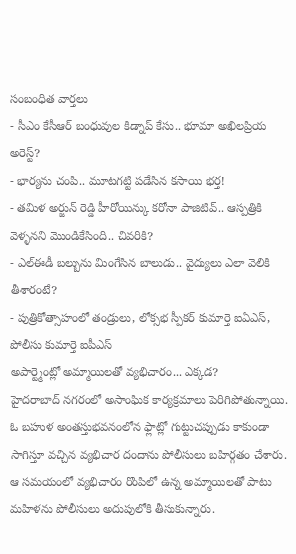సంబంధిత వార్తలు
- సీఎం కేసీఆర్ బంధువుల కిడ్నాప్ కేసు.. భూమా అఖిలప్రియ అరెస్ట్?
- భార్యను చంపి.. మూటగట్టి పడేసిన కసాయి భర్త!
- తమిళ అర్జున్ రెడ్డి హీరోయిన్కు కరోనా పాజిటివ్.. ఆస్పత్రికి వెళ్ళనని మొండికేసింది.. చివరికి?
- ఎల్ఈడీ బల్బును మింగేసిన బాలుడు.. వైద్యులు ఎలా వెలికి తీశారంటే?
- పుత్రికోత్సాహంలో తండ్రులు, లోక్సభ స్పీకర్ కుమార్తె ఐఏఎస్, పోలీసు కుమార్తె ఐపీఎస్
అపార్ట్మెంట్లో అమ్మాయిలతో వ్యభిచారం... ఎక్కడ?
హైదరాబాద్ నగరంలో అసాంఘిక కార్యక్రమాలు పెరిగిపోతున్నాయి. ఓ బహుళ అంతస్తుభవనంలోన ఫ్లాట్లో గుట్టుచప్పుడు కాకుండా సాగిస్తూ వచ్చిన వ్యభిచార దందాను పోలీసులు బహిర్గతం చేశారు. ఆ సమయంలో వ్యభిచారం రొంపిలో ఉన్న అమ్మాయిలతో పాటు మహిళను పోలీసులు అదుపులోకి తీసుకున్నారు.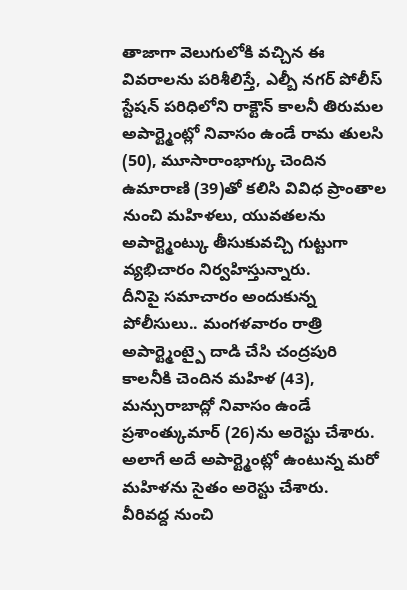తాజాగా వెలుగులోకి వచ్చిన ఈ వివరాలను పరిశీలిస్తే, ఎల్బీ నగర్ పోలీస్ స్టేషన్ పరిధిలోని రాక్టౌన్ కాలనీ తిరుమల అపార్ట్మెంట్లో నివాసం ఉండే రామ తులసి (50), మూసారాంభాగ్కు చెందిన ఉమారాణి (39)తో కలిసి వివిధ ప్రాంతాల నుంచి మహిళలు, యువతలను అపార్ట్మెంట్కు తీసుకువచ్చి గుట్టుగా వ్యభిచారం నిర్వహిస్తున్నారు.
దీనిపై సమాచారం అందుకున్న పోలీసులు.. మంగళవారం రాత్రి అపార్ట్మెంట్పై దాడి చేసి చంద్రపురి కాలనీకి చెందిన మహిళ (43), మన్సురాబాద్లో నివాసం ఉండే ప్రశాంత్కుమార్ (26)ను అరెస్టు చేశారు. అలాగే అదే అపార్ట్మెంట్లో ఉంటున్న మరో మహిళను సైతం అరెస్టు చేశారు.
వీరివద్ద నుంచి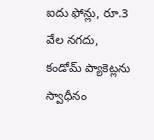ఐదు ఫోన్లు, రూ.3 వేల నగదు, కండోమ్ ప్యాకెట్లను స్వాధీనం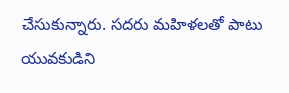చేసుకున్నారు. సదరు మహిళలతో పాటు యువకుడిని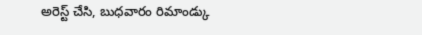అరెస్ట్ చేసి, బుధవారం రిమాండ్కు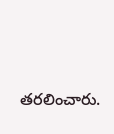తరలించారు.